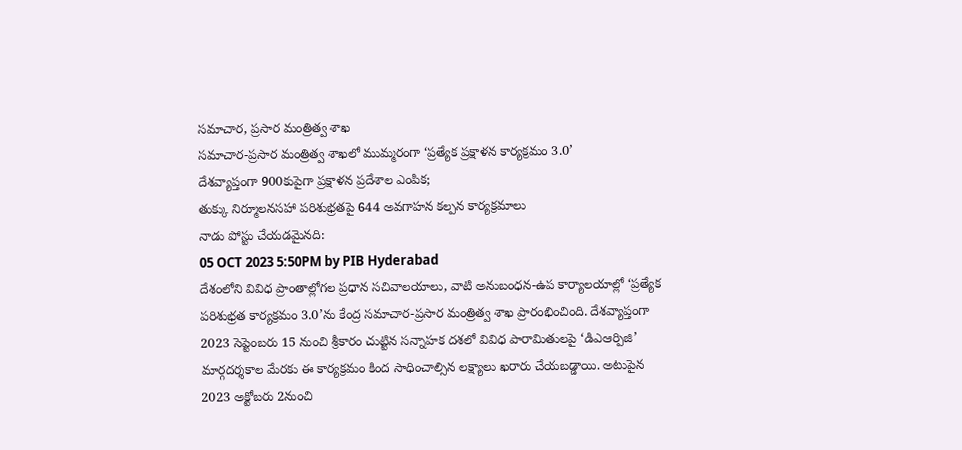సమాచార, ప్రసార మంత్రిత్వ శాఖ
సమాచార-ప్రసార మంత్రిత్వ శాఖలో ముమ్మరంగా ‘ప్రత్యేక ప్రక్షాళన కార్యక్రమం 3.0’
దేశవ్యాప్తంగా 900కుపైగా ప్రక్షాళన ప్రదేశాల ఎంపిక;
తుక్కు నిర్మూలనసహా పరిశుభ్రతపై 644 అవగాహన కల్పన కార్యక్రమాలు
నాడు పోస్టు చేయడమైనది:
05 OCT 2023 5:50PM by PIB Hyderabad
దేశంలోని వివిధ ప్రాంతాల్లోగల ప్రధాన సచివాలయాలు, వాటి అనుబంధన-ఉప కార్యాలయాల్లో ‘ప్రత్యేక పరిశుభ్రత కార్యక్రమం 3.0’ను కేంద్ర సమాచార-ప్రసార మంత్రిత్వ శాఖ ప్రారంభించింది. దేశవ్యాప్తంగా 2023 సెప్టెంబరు 15 నుంచి శ్రీకారం చుట్టిన సన్నాహక దశలో వివిధ పారామితులపై ‘డిఎఆర్పిజి’ మార్గదర్శకాల మేరకు ఈ కార్యక్రమం కింద సాధించాల్సిన లక్ష్యాలు ఖరారు చేయబడ్డాయి. అటుపైన 2023 అక్టోబరు 2నుంచి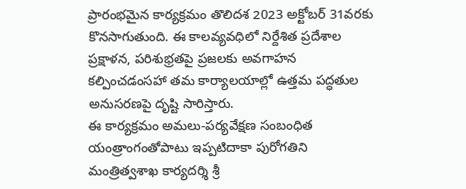ప్రారంభమైన కార్యక్రమం తొలిదశ 2023 అక్టోబర్ 31వరకు కొనసాగుతుంది. ఈ కాలవ్యవధిలో నిర్దేశిత ప్రదేశాల ప్రక్షాళన, పరిశుభ్రతపై ప్రజలకు అవగాహన కల్పించడంసహా తమ కార్యాలయాల్లో ఉత్తమ పద్ధతుల అనుసరణపై దృష్టి సారిస్తారు.
ఈ కార్యక్రమం అమలు-పర్యవేక్షణ సంబంధిత యంత్రాంగంతోపాటు ఇప్పటిదాకా పురోగతిని మంత్రిత్వశాఖ కార్యదర్శి శ్రీ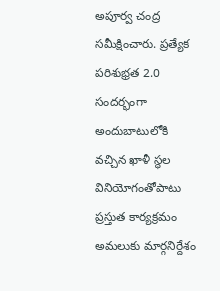అపూర్వ చంద్ర సమీక్షించారు. ప్రత్యేక పరిశుభ్రత 2.0 సందర్భంగా అందుబాటులోకి వచ్చిన ఖాళీ స్థల వినియోగంతోపాటు ప్రస్తుత కార్యక్రమం అమలుకు మార్గనిర్దేశం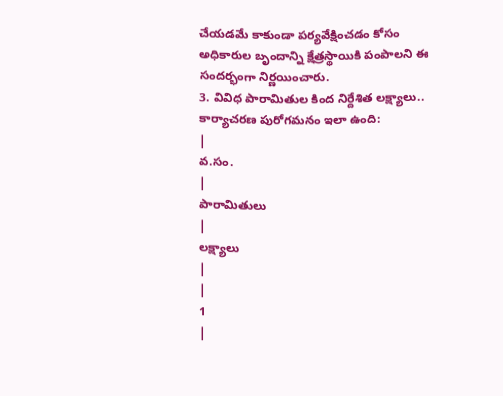చేయడమే కాకుండా పర్యవేక్షించడం కోసం అధికారుల బృందాన్ని క్షేత్రస్థాయికి పంపాలని ఈ సందర్భంగా నిర్ణయించారు.
3. వివిధ పారామితుల కింద నిర్దేశిత లక్ష్యాలు.. కార్యాచరణ పురోగమనం ఇలా ఉంది:
|
వ.సం.
|
పారామితులు
|
లక్ష్యాలు
|
|
1
|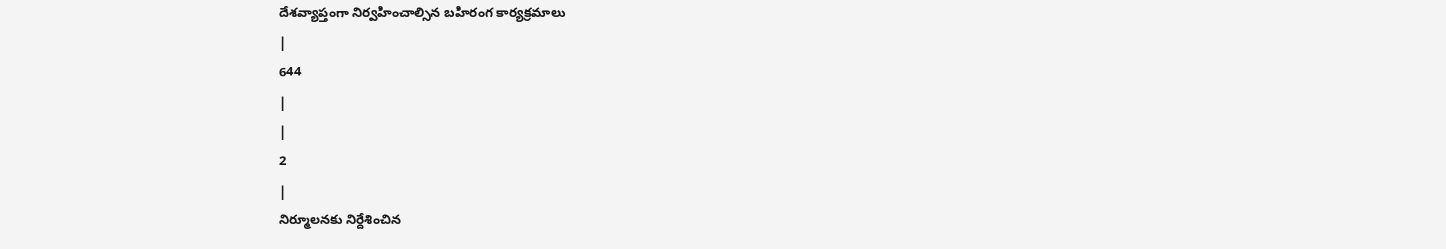దేశవ్యాప్తంగా నిర్వహించాల్సిన బహిరంగ కార్యక్రమాలు
|
644
|
|
2
|
నిర్మూలనకు నిర్దేశించిన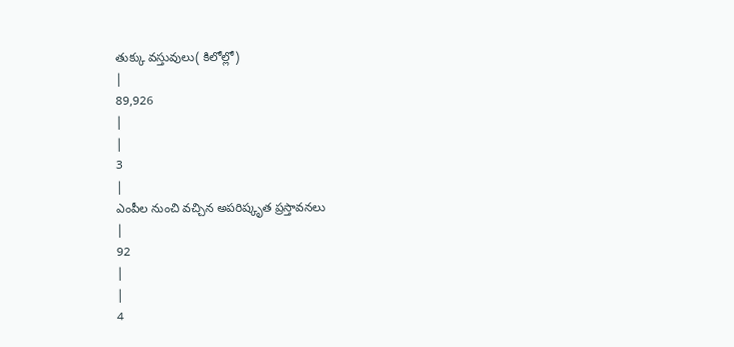తుక్కు వస్తువులు( కిలోల్లో)
|
89,926
|
|
3
|
ఎంపీల నుంచి వచ్చిన అపరిష్కృత ప్రస్తావనలు
|
92
|
|
4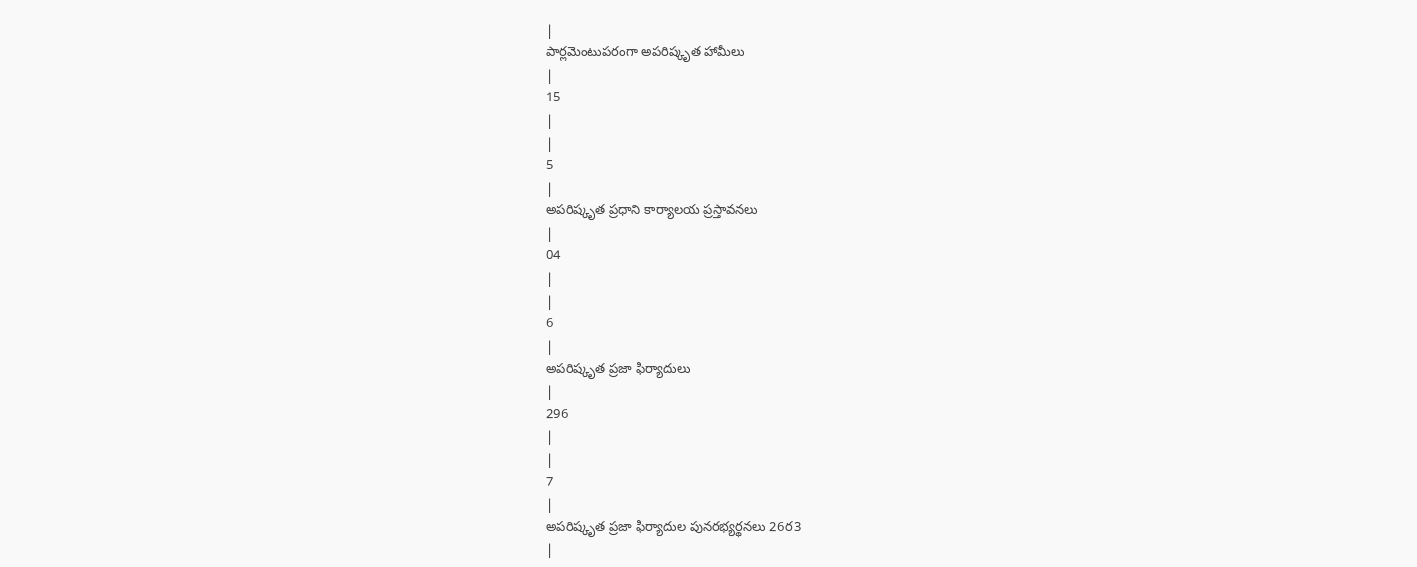|
పార్లమెంటుపరంగా అపరిష్కృత హామీలు
|
15
|
|
5
|
అపరిష్కృత ప్రధాని కార్యాలయ ప్రస్తావనలు
|
04
|
|
6
|
అపరిష్కృత ప్రజా ఫిర్యాదులు
|
296
|
|
7
|
అపరిష్కృత ప్రజా ఫిర్యాదుల పునరభ్యర్థనలు 26ర3
|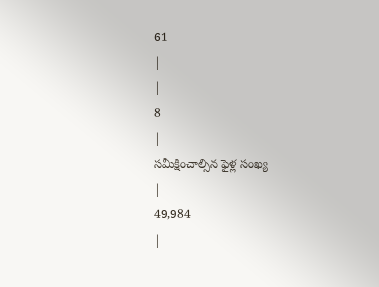61
|
|
8
|
సమీక్షించాల్సిన ఫైళ్ల సంఖ్య
|
49,984
|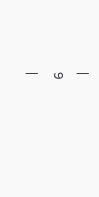|
9
|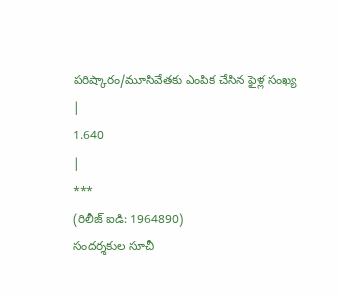పరిష్కారం/మూసివేతకు ఎంపిక చేసిన ఫైళ్ల సంఖ్య
|
1.640
|
***
(రిలీజ్ ఐడి: 1964890)
సందర్శకుల సూచీ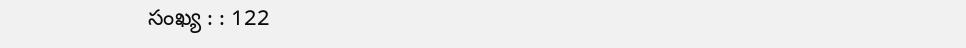సంఖ్య : : 122